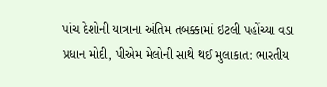પાંચ દેશોની યાત્રાના અંતિમ તબક્કામાં ઇટલી પહોંચ્યા વડા પ્રધાન મોદી, પીએમ મેલોની સાથે થઈ મુલાકાત: ભારતીય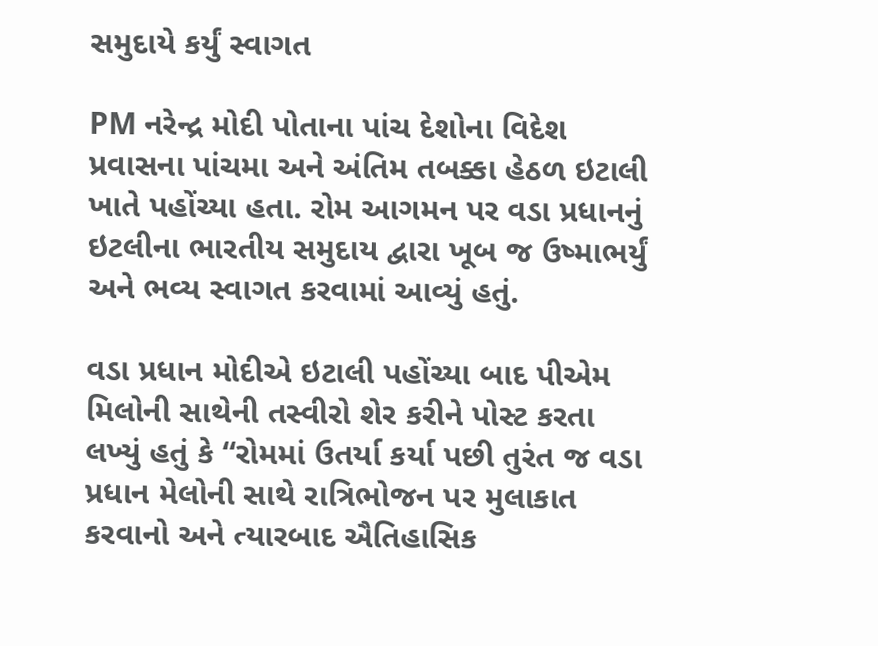સમુદાયે કર્યું સ્વાગત

PM નરેન્દ્ર મોદી પોતાના પાંચ દેશોના વિદેશ પ્રવાસના પાંચમા અને અંતિમ તબક્કા હેઠળ ઇટાલી ખાતે પહોંચ્યા હતા. રોમ આગમન પર વડા પ્રધાનનું ઇટલીના ભારતીય સમુદાય દ્વારા ખૂબ જ ઉષ્માભર્યું અને ભવ્ય સ્વાગત કરવામાં આવ્યું હતું.

વડા પ્રધાન મોદીએ ઇટાલી પહોંચ્યા બાદ પીએમ મિલોની સાથેની તસ્વીરો શેર કરીને પોસ્ટ કરતા લખ્યું હતું કે “રોમમાં ઉતર્યા કર્યા પછી તુરંત જ વડા પ્રધાન મેલોની સાથે રાત્રિભોજન પર મુલાકાત કરવાનો અને ત્યારબાદ ઐતિહાસિક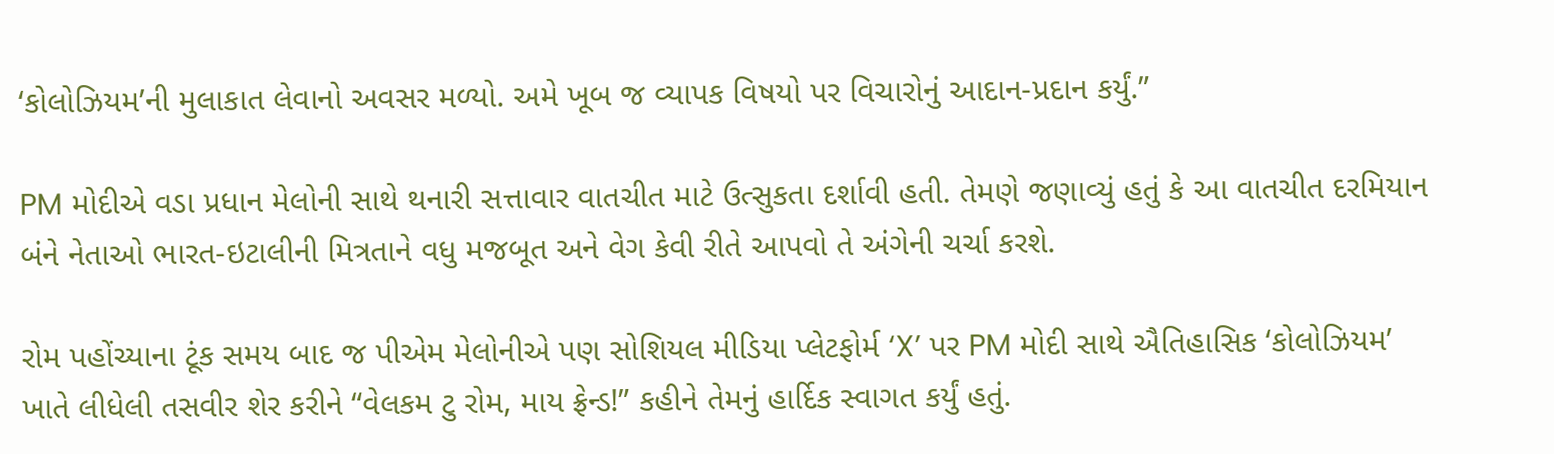‘કોલોઝિયમ’ની મુલાકાત લેવાનો અવસર મળ્યો. અમે ખૂબ જ વ્યાપક વિષયો પર વિચારોનું આદાન-પ્રદાન કર્યું.”

PM મોદીએ વડા પ્રધાન મેલોની સાથે થનારી સત્તાવાર વાતચીત માટે ઉત્સુકતા દર્શાવી હતી. તેમણે જણાવ્યું હતું કે આ વાતચીત દરમિયાન બંને નેતાઓ ભારત-ઇટાલીની મિત્રતાને વધુ મજબૂત અને વેગ કેવી રીતે આપવો તે અંગેની ચર્ચા કરશે.

રોમ પહોંચ્યાના ટૂંક સમય બાદ જ પીએમ મેલોનીએ પણ સોશિયલ મીડિયા પ્લેટફોર્મ ‘X’ પર PM મોદી સાથે ઐતિહાસિક ‘કોલોઝિયમ’ ખાતે લીધેલી તસવીર શેર કરીને “વેલકમ ટુ રોમ, માય ફ્રેન્ડ!” કહીને તેમનું હાર્દિક સ્વાગત કર્યું હતું.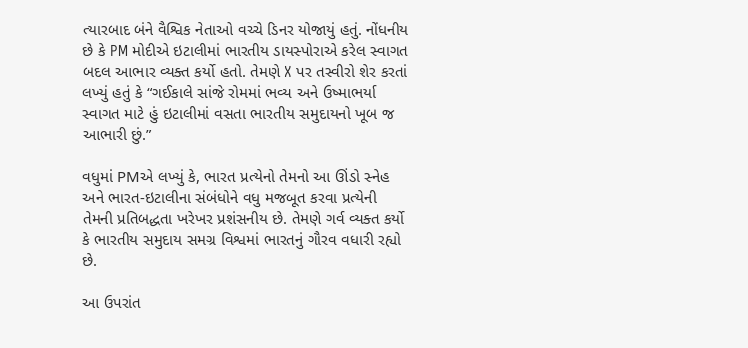ત્યારબાદ બંને વૈશ્વિક નેતાઓ વચ્ચે ડિનર યોજાયું હતું. નોંધનીય છે કે PM મોદીએ ઇટાલીમાં ભારતીય ડાયસ્પોરાએ કરેલ સ્વાગત બદલ આભાર વ્યક્ત કર્યો હતો. તેમણે X પર તસ્વીરો શેર કરતાં લખ્યું હતું કે “ગઈકાલે સાંજે રોમમાં ભવ્ય અને ઉષ્માભર્યા સ્વાગત માટે હું ઇટાલીમાં વસતા ભારતીય સમુદાયનો ખૂબ જ આભારી છું.”

વધુમાં PMએ લખ્યું કે, ભારત પ્રત્યેનો તેમનો આ ઊંડો સ્નેહ અને ભારત-ઇટાલીના સંબંધોને વધુ મજબૂત કરવા પ્રત્યેની તેમની પ્રતિબદ્ધતા ખરેખર પ્રશંસનીય છે. તેમણે ગર્વ વ્યક્ત કર્યો કે ભારતીય સમુદાય સમગ્ર વિશ્વમાં ભારતનું ગૌરવ વધારી રહ્યો છે.

આ ઉપરાંત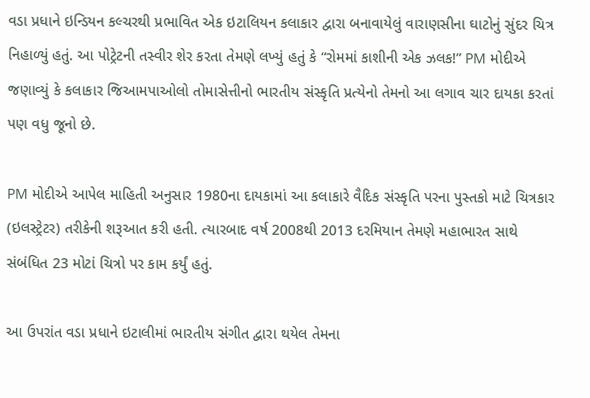વડા પ્રધાને ઇન્ડિયન કલ્ચરથી પ્રભાવિત એક ઇટાલિયન કલાકાર દ્વારા બનાવાયેલું વારાણસીના ઘાટોનું સુંદર ચિત્ર નિહાળ્યું હતું. આ પોટ્રેટની તસ્વીર શેર કરતા તેમણે લખ્યું હતું કે “રોમમાં કાશીની એક ઝલક!” PM મોદીએ જણાવ્યું કે કલાકાર જિઆમપાઓલો તોમાસેત્તીનો ભારતીય સંસ્કૃતિ પ્રત્યેનો તેમનો આ લગાવ ચાર દાયકા કરતાં પણ વધુ જૂનો છે.

PM મોદીએ આપેલ માહિતી અનુસાર 1980ના દાયકામાં આ કલાકારે વૈદિક સંસ્કૃતિ પરના પુસ્તકો માટે ચિત્રકાર (ઇલસ્ટ્રેટર) તરીકેની શરૂઆત કરી હતી. ત્યારબાદ વર્ષ 2008થી 2013 દરમિયાન તેમણે મહાભારત સાથે સંબંધિત 23 મોટાં ચિત્રો પર કામ કર્યું હતું.

આ ઉપરાંત વડા પ્રધાને ઇટાલીમાં ભારતીય સંગીત દ્વારા થયેલ તેમના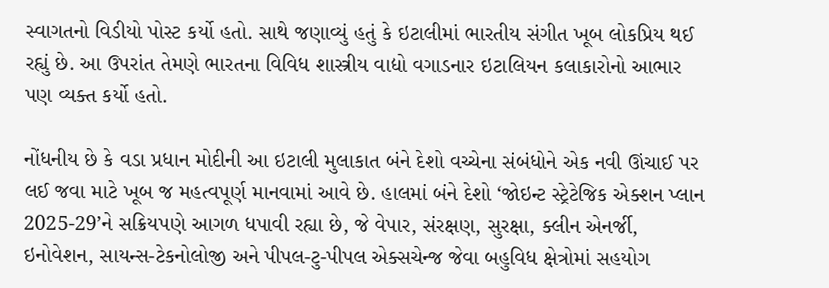સ્વાગતનો વિડીયો પોસ્ટ કર્યો હતો. સાથે જણાવ્યું હતું કે ઇટાલીમાં ભારતીય સંગીત ખૂબ લોકપ્રિય થઈ રહ્યું છે. આ ઉપરાંત તેમણે ભારતના વિવિધ શાસ્ત્રીય વાદ્યો વગાડનાર ઇટાલિયન કલાકારોનો આભાર પણ વ્યક્ત કર્યો હતો.

નોંધનીય છે કે વડા પ્રધાન મોદીની આ ઇટાલી મુલાકાત બંને દેશો વચ્ચેના સંબંધોને એક નવી ઊંચાઈ પર લઈ જવા માટે ખૂબ જ મહત્વપૂર્ણ માનવામાં આવે છે. હાલમાં બંને દેશો ‘જોઇન્ટ સ્ટ્રેટેજિક એક્શન પ્લાન 2025-29’ને સક્રિયપણે આગળ ધપાવી રહ્યા છે, જે વેપાર, સંરક્ષણ, સુરક્ષા, ક્લીન એનર્જી, ઇનોવેશન, સાયન્સ-ટેકનોલોજી અને પીપલ-ટુ-પીપલ એક્સચેન્જ જેવા બહુવિધ ક્ષેત્રોમાં સહયોગ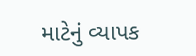માટેનું વ્યાપક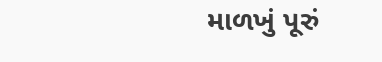માળખું પૂરું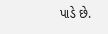પાડે છે.